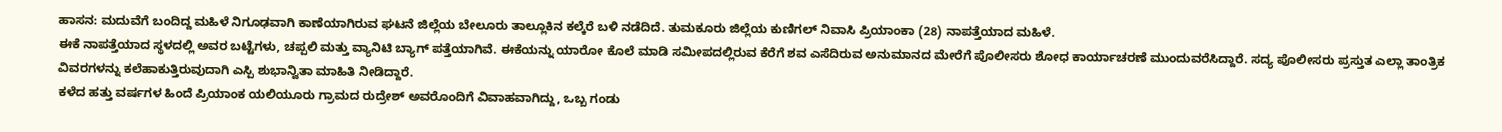ಹಾಸನ: ಮದುವೆಗೆ ಬಂದಿದ್ದ ಮಹಿಳೆ ನಿಗೂಢವಾಗಿ ಕಾಣೆಯಾಗಿರುವ ಘಟನೆ ಜಿಲ್ಲೆಯ ಬೇಲೂರು ತಾಲ್ಲೂಕಿನ ಕಲ್ಕೆರೆ ಬಳಿ ನಡೆದಿದೆ. ತುಮಕೂರು ಜಿಲ್ಲೆಯ ಕುಣಿಗಲ್ ನಿವಾಸಿ ಪ್ರಿಯಾಂಕಾ (28) ನಾಪತ್ತೆಯಾದ ಮಹಿಳೆ.
ಈಕೆ ನಾಪತ್ತೆಯಾದ ಸ್ಥಳದಲ್ಲಿ ಅವರ ಬಟ್ಟೆಗಳು, ಚಪ್ಪಲಿ ಮತ್ತು ವ್ಯಾನಿಟಿ ಬ್ಯಾಗ್ ಪತ್ತೆಯಾಗಿವೆ. ಈಕೆಯನ್ನು ಯಾರೋ ಕೊಲೆ ಮಾಡಿ ಸಮೀಪದಲ್ಲಿರುವ ಕೆರೆಗೆ ಶವ ಎಸೆದಿರುವ ಅನುಮಾನದ ಮೇರೆಗೆ ಪೊಲೀಸರು ಶೋಧ ಕಾರ್ಯಾಚರಣೆ ಮುಂದುವರೆಸಿದ್ದಾರೆ. ಸದ್ಯ ಪೊಲೀಸರು ಪ್ರಸ್ತುತ ಎಲ್ಲಾ ತಾಂತ್ರಿಕ ವಿವರಗಳನ್ನು ಕಲೆಹಾಕುತ್ತಿರುವುದಾಗಿ ಎಸ್ಪಿ ಶುಭಾನ್ವಿತಾ ಮಾಹಿತಿ ನೀಡಿದ್ದಾರೆ.
ಕಳೆದ ಹತ್ತು ವರ್ಷಗಳ ಹಿಂದೆ ಪ್ರಿಯಾಂಕ ಯಲಿಯೂರು ಗ್ರಾಮದ ರುದ್ರೇಶ್ ಅವರೊಂದಿಗೆ ವಿವಾಹವಾಗಿದ್ದು, ಒಬ್ಬ ಗಂಡು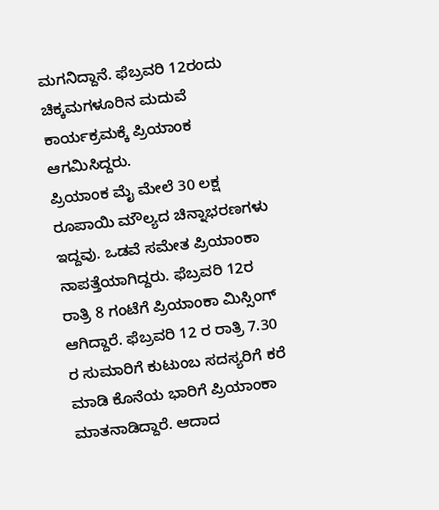ಮಗನಿದ್ದಾನೆ. ಫೆಬ್ರವರಿ 12ರಂದು ಚಿಕ್ಕಮಗಳೂರಿನ ಮದುವೆ ಕಾರ್ಯಕ್ರಮಕ್ಕೆ ಪ್ರಿಯಾಂಕ ಆಗಮಿಸಿದ್ದರು.
ಪ್ರಿಯಾಂಕ ಮೈ ಮೇಲೆ 30 ಲಕ್ಷ ರೂಪಾಯಿ ಮೌಲ್ಯದ ಚಿನ್ನಾಭರಣಗಳು ಇದ್ದವು. ಒಡವೆ ಸಮೇತ ಪ್ರಿಯಾಂಕಾ ನಾಪತ್ತೆಯಾಗಿದ್ದರು. ಫೆಬ್ರವರಿ 12ರ ರಾತ್ರಿ 8 ಗಂಟೆಗೆ ಪ್ರಿಯಾಂಕಾ ಮಿಸ್ಸಿಂಗ್ ಆಗಿದ್ದಾರೆ. ಫೆಬ್ರವರಿ 12 ರ ರಾತ್ರಿ 7.30 ರ ಸುಮಾರಿಗೆ ಕುಟುಂಬ ಸದಸ್ಯರಿಗೆ ಕರೆ ಮಾಡಿ ಕೊನೆಯ ಭಾರಿಗೆ ಪ್ರಿಯಾಂಕಾ ಮಾತನಾಡಿದ್ದಾರೆ. ಆದಾದ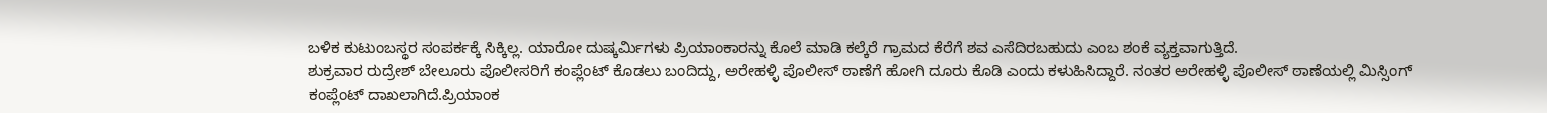ಬಳಿಕ ಕುಟುಂಬಸ್ಥರ ಸಂಪರ್ಕಕ್ಕೆ ಸಿಕ್ಕಿಲ್ಲ. ಯಾರೋ ದುಷ್ಕರ್ಮಿಗಳು ಪ್ರಿಯಾಂಕಾರನ್ನು ಕೊಲೆ ಮಾಡಿ ಕಲ್ಕೆರೆ ಗ್ರಾಮದ ಕೆರೆಗೆ ಶವ ಎಸೆದಿರಬಹುದು ಎಂಬ ಶಂಕೆ ವ್ಯಕ್ತವಾಗುತ್ತಿದೆ.
ಶುಕ್ರವಾರ ರುದ್ರೇಶ್ ಬೇಲೂರು ಪೊಲೀಸರಿಗೆ ಕಂಪ್ಲೆಂಟ್ ಕೊಡಲು ಬಂದಿದ್ದು, ಅರೇಹಳ್ಳಿ ಪೊಲೀಸ್ ಠಾಣೆಗೆ ಹೋಗಿ ದೂರು ಕೊಡಿ ಎಂದು ಕಳುಹಿಸಿದ್ದಾರೆ. ನಂತರ ಅರೇಹಳ್ಳಿ ಪೊಲೀಸ್ ಠಾಣೆಯಲ್ಲಿ ಮಿಸ್ಸಿಂಗ್ ಕಂಪ್ಲೆಂಟ್ ದಾಖಲಾಗಿದೆ.ಪ್ರಿಯಾಂಕ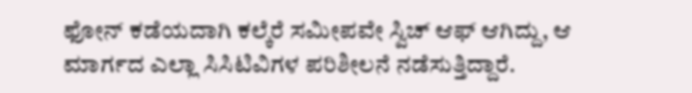ಫೋನ್ ಕಡೆಯದಾಗಿ ಕಲ್ಕೆರೆ ಸಮೀಪವೇ ಸ್ವಿಚ್ ಆಫ್ ಆಗಿದ್ದು, ಆ ಮಾರ್ಗದ ಎಲ್ಲಾ ಸಿಸಿಟಿವಿಗಳ ಪರಿಶೀಲನೆ ನಡೆಸುತ್ತಿದ್ದಾರೆ.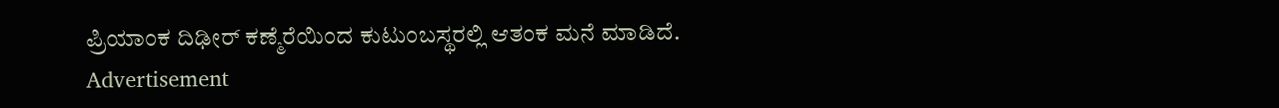ಪ್ರಿಯಾಂಕ ದಿಢೀರ್ ಕಣ್ಮೆರೆಯಿಂದ ಕುಟುಂಬಸ್ಥರಲ್ಲಿ ಆತಂಕ ಮನೆ ಮಾಡಿದೆ.
Advertisement